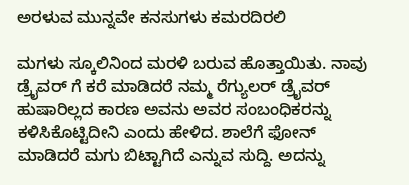ಅರಳುವ ಮುನ್ನವೇ ಕನಸುಗಳು ಕಮರದಿರಲಿ

ಮಗಳು ಸ್ಕೂಲಿನಿಂದ ಮರಳಿ ಬರುವ ಹೊತ್ತಾಯಿತು. ನಾವು ಡ್ರೈವರ್ ಗೆ ಕರೆ ಮಾಡಿದರೆ ನಮ್ಮ ರೆಗ್ಯುಲರ್ ಡ್ರೈವರ್ ಹುಷಾರಿಲ್ಲದ ಕಾರಣ ಅವನು ಅವರ ಸಂಬಂಧಿಕರನ್ನು ಕಳಿಸಿಕೊಟ್ಟಿದೀನಿ ಎಂದು ಹೇಳಿದ. ಶಾಲೆಗೆ ಫೋನ್ ಮಾಡಿದರೆ ಮಗು ಬಿಟ್ಟಾಗಿದೆ ಎನ್ನುವ ಸುದ್ದಿ. ಅದನ್ನು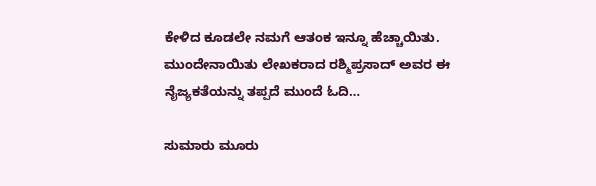ಕೇಳಿದ ಕೂಡಲೇ ನಮಗೆ ಆತಂಕ ಇನ್ನೂ ಹೆಚ್ಚಾಯಿತು. ಮುಂದೇನಾಯಿತು ಲೇಖಕರಾದ ರಶ್ಮಿಪ್ರಸಾದ್ ಅವರ ಈ ನೈಜ್ಯಕತೆಯನ್ನು ತಪ್ಪದೆ ಮುಂದೆ ಓದಿ…

ಸುಮಾರು ಮೂರು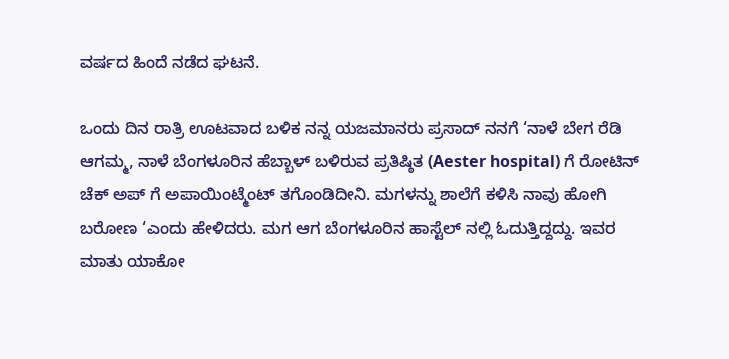ವರ್ಷದ ಹಿಂದೆ ನಡೆದ ಘಟನೆ.

ಒಂದು ದಿನ ರಾತ್ರಿ ಊಟವಾದ ಬಳಿಕ ನನ್ನ ಯಜಮಾನರು ಪ್ರಸಾದ್ ನನಗೆ ‘ನಾಳೆ ಬೇಗ ರೆಡಿ ಆಗಮ್ಮ, ನಾಳೆ ಬೆಂಗಳೂರಿನ ಹೆಬ್ಬಾಳ್ ಬಳಿರುವ ಪ್ರತಿಷ್ಠಿತ (Aester hospital) ಗೆ ರೋಟಿನ್ ಚೆಕ್ ಅಪ್ ಗೆ ಅಪಾಯಿಂಟ್ಮೆಂಟ್ ತಗೊಂಡಿದೀನಿ. ಮಗಳನ್ನು ಶಾಲೆಗೆ ಕಳಿಸಿ ನಾವು ಹೋಗಿ ಬರೋಣ ‘ಎಂದು ಹೇಳಿದರು. ಮಗ ಆಗ ಬೆಂಗಳೂರಿನ ಹಾಸ್ಟೆಲ್ ನಲ್ಲಿ ಓದುತ್ತಿದ್ದದ್ದು. ಇವರ ಮಾತು ಯಾಕೋ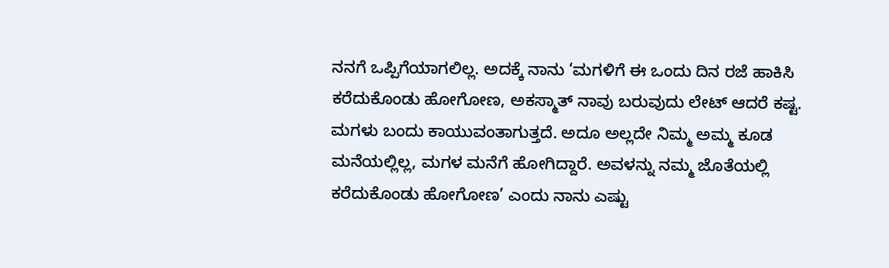ನನಗೆ ಒಪ್ಪಿಗೆಯಾಗಲಿಲ್ಲ. ಅದಕ್ಕೆ ನಾನು ‘ಮಗಳಿಗೆ ಈ ಒಂದು ದಿನ ರಜೆ ಹಾಕಿಸಿ ಕರೆದುಕೊಂಡು ಹೋಗೋಣ, ಅಕಸ್ಮಾತ್ ನಾವು ಬರುವುದು ಲೇಟ್ ಆದರೆ ಕಷ್ಟ. ಮಗಳು ಬಂದು ಕಾಯುವಂತಾಗುತ್ತದೆ. ಅದೂ ಅಲ್ಲದೇ ನಿಮ್ಮ ಅಮ್ಮ ಕೂಡ ಮನೆಯಲ್ಲಿಲ್ಲ, ಮಗಳ ಮನೆಗೆ ಹೋಗಿದ್ದಾರೆ. ಅವಳನ್ನು ನಮ್ಮ ಜೊತೆಯಲ್ಲಿ ಕರೆದುಕೊಂಡು ಹೋಗೋಣ’ ಎಂದು ನಾನು ಎಷ್ಟು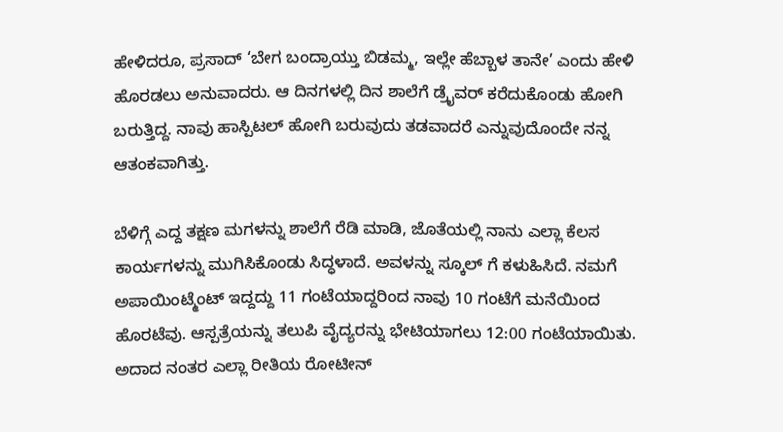ಹೇಳಿದರೂ, ಪ್ರಸಾದ್ ‘ಬೇಗ ಬಂದ್ರಾಯ್ತು ಬಿಡಮ್ಮ, ಇಲ್ಲೇ ಹೆಬ್ಬಾಳ ತಾನೇ’ ಎಂದು ಹೇಳಿ ಹೊರಡಲು ಅನುವಾದರು. ಆ ದಿನಗಳಲ್ಲಿ ದಿನ ಶಾಲೆಗೆ ಡ್ರೈವರ್ ಕರೆದುಕೊಂಡು ಹೋಗಿ ಬರುತ್ತಿದ್ದ. ನಾವು ಹಾಸ್ಪಿಟಲ್ ಹೋಗಿ ಬರುವುದು ತಡವಾದರೆ ಎನ್ನುವುದೊಂದೇ ನನ್ನ ಆತಂಕವಾಗಿತ್ತು.

ಬೆಳಿಗ್ಗೆ ಎದ್ದ ತಕ್ಷಣ ಮಗಳನ್ನು ಶಾಲೆಗೆ ರೆಡಿ ಮಾಡಿ, ಜೊತೆಯಲ್ಲಿ ನಾನು ಎಲ್ಲಾ ಕೆಲಸ ಕಾರ್ಯಗಳನ್ನು ಮುಗಿಸಿಕೊಂಡು ಸಿದ್ಧಳಾದೆ. ಅವಳನ್ನು ಸ್ಕೂಲ್ ಗೆ ಕಳುಹಿಸಿದೆ. ನಮಗೆ ಅಪಾಯಿಂಟ್ಮೆಂಟ್ ಇದ್ದದ್ದು 11 ಗಂಟೆಯಾದ್ದರಿಂದ ನಾವು 10 ಗಂಟೆಗೆ ಮನೆಯಿಂದ ಹೊರಟೆವು. ಆಸ್ಪತ್ರೆಯನ್ನು ತಲುಪಿ ವೈದ್ಯರನ್ನು ಭೇಟಿಯಾಗಲು 12:00 ಗಂಟೆಯಾಯಿತು. ಅದಾದ ನಂತರ ಎಲ್ಲಾ ರೀತಿಯ ರೋಟೀನ್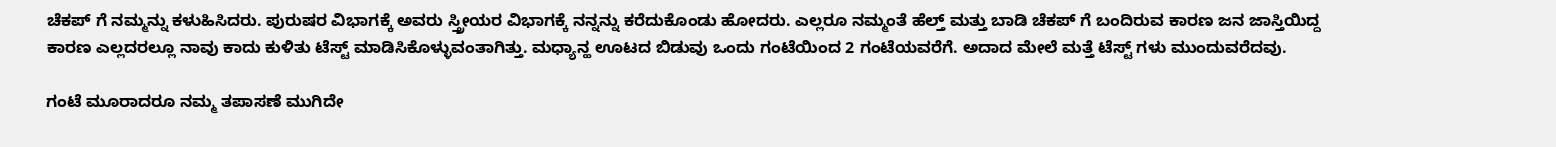ಚೆಕಪ್ ಗೆ ನಮ್ಮನ್ನು ಕಳುಹಿಸಿದರು. ಪುರುಷರ ವಿಭಾಗಕ್ಕೆ ಅವರು ಸ್ತ್ರೀಯರ ವಿಭಾಗಕ್ಕೆ ನನ್ನನ್ನು ಕರೆದುಕೊಂಡು ಹೋದರು. ಎಲ್ಲರೂ ನಮ್ಮಂತೆ ಹೆಲ್ತ್ ಮತ್ತು ಬಾಡಿ ಚೆಕಪ್ ಗೆ ಬಂದಿರುವ ಕಾರಣ ಜನ ಜಾಸ್ತಿಯಿದ್ದ ಕಾರಣ ಎಲ್ಲದರಲ್ಲೂ ನಾವು ಕಾದು ಕುಳಿತು ಟೆಸ್ಟ್ ಮಾಡಿಸಿಕೊಳ್ಳುವಂತಾಗಿತ್ತು. ಮಧ್ಯಾನ್ಹ ಊಟದ ಬಿಡುವು ಒಂದು ಗಂಟೆಯಿಂದ 2 ಗಂಟೆಯವರೆಗೆ. ಅದಾದ ಮೇಲೆ ಮತ್ತೆ ಟೆಸ್ಟ್ ಗಳು ಮುಂದುವರೆದವು.

ಗಂಟೆ ಮೂರಾದರೂ ನಮ್ಮ ತಪಾಸಣೆ ಮುಗಿದೇ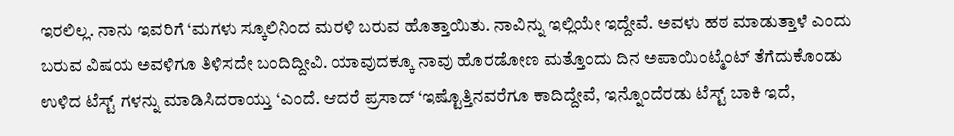ಇರಲಿಲ್ಲ. ನಾನು ಇವರಿಗೆ ‘ಮಗಳು ಸ್ಕೂಲಿನಿಂದ ಮರಳಿ ಬರುವ ಹೊತ್ತಾಯಿತು. ನಾವಿನ್ನು ಇಲ್ಲಿಯೇ ಇದ್ದೇವೆ. ಅವಳು ಹಠ ಮಾಡುತ್ತಾಳೆ ಎಂದು ಬರುವ ವಿಷಯ ಅವಳಿಗೂ ತಿಳಿಸದೇ ಬಂದಿದ್ದೀವಿ. ಯಾವುದಕ್ಕೂ ನಾವು ಹೊರಡೋಣ ಮತ್ತೊಂದು ದಿನ ಅಪಾಯಿಂಟ್ಮೆಂಟ್ ತೆಗೆದುಕೊಂಡು ಉಳಿದ ಟೆಸ್ಟ್ ಗಳನ್ನು ಮಾಡಿಸಿದರಾಯ್ತು ‘ಎಂದೆ. ಆದರೆ ಪ್ರಸಾದ್ ‘ಇಷ್ಟೊತ್ತಿನವರೆಗೂ ಕಾದಿದ್ದೇವೆ, ಇನ್ನೊಂದೆರಡು ಟೆಸ್ಟ್ ಬಾಕಿ ಇದೆ,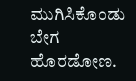ಮುಗಿಸಿಕೊಂಡು ಬೇಗ ಹೊರಡೋಣ.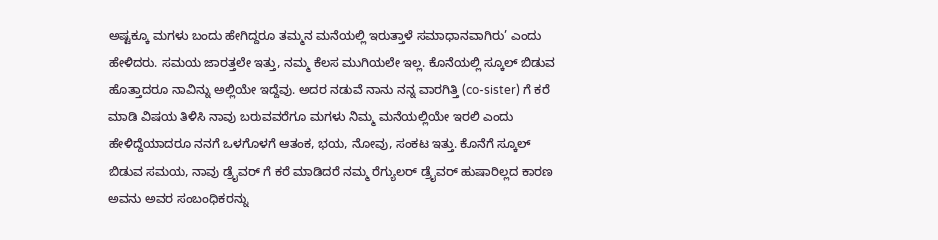ಅಷ್ಟಕ್ಕೂ ಮಗಳು ಬಂದು ಹೇಗಿದ್ದರೂ ತಮ್ಮನ ಮನೆಯಲ್ಲಿ ಇರುತ್ತಾಳೆ ಸಮಾಧಾನವಾಗಿರು’ ಎಂದು ಹೇಳಿದರು. ಸಮಯ ಜಾರತ್ತಲೇ ಇತ್ತು, ನಮ್ಮ ಕೆಲಸ ಮುಗಿಯಲೇ ಇಲ್ಲ. ಕೊನೆಯಲ್ಲಿ ಸ್ಕೂಲ್ ಬಿಡುವ ಹೊತ್ತಾದರೂ ನಾವಿನ್ನು ಅಲ್ಲಿಯೇ ಇದ್ದೆವು. ಅದರ ನಡುವೆ ನಾನು ನನ್ನ ವಾರಗಿತ್ತಿ (co-sister) ಗೆ ಕರೆ ಮಾಡಿ ವಿಷಯ ತಿಳಿಸಿ ನಾವು ಬರುವವರೆಗೂ ಮಗಳು ನಿಮ್ಮ ಮನೆಯಲ್ಲಿಯೇ ಇರಲಿ ಎಂದು ಹೇಳಿದ್ದೆಯಾದರೂ ನನಗೆ ಒಳಗೊಳಗೆ ಆತಂಕ, ಭಯ, ನೋವು, ಸಂಕಟ ಇತ್ತು. ಕೊನೆಗೆ ಸ್ಕೂಲ್ ಬಿಡುವ ಸಮಯ, ನಾವು ಡ್ರೈವರ್ ಗೆ ಕರೆ ಮಾಡಿದರೆ ನಮ್ಮ ರೆಗ್ಯುಲರ್ ಡ್ರೈವರ್ ಹುಷಾರಿಲ್ಲದ ಕಾರಣ ಅವನು ಅವರ ಸಂಬಂಧಿಕರನ್ನು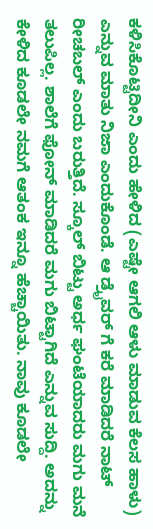ಕಳಿಸಿಕೊಟ್ಟಿದೀನಿ ಎಂದು ಹೇಳಿದ (ಎಷ್ಟೇ ಆಗಲಿ ಆಳು ಮಾಡುವ ಕೆಲಸ ಹಾಳು) ಎನ್ನುವ ಮಾತು ನಿಜಾ ಎಂದುಕೊಂಡೆ. ಆ ಡ್ರೈವರ್ ಗೆ ಕರೆ ಮಾಡಿದರೆ ನಾಟ್ ರೀಚಬಲ್ ಎಂದು ಬರುತ್ತಿದೆ. ಸ್ಕೂಲ್ ಬಿಟ್ಟು ಅರ್ಧ ಘಂಟೆಯಾದರು ಮಗು ಮನೆ ತಲುಪಿಲ್ಲ. ಶಾಲೆಗೆ ಫೋನ್ ಮಾಡಿದರೆ ಮಗು ಬಿಟ್ಟಾಗಿದೆ ಎನ್ನುವ ಸುದ್ದಿ. ಅದನ್ನು ಕೇಳಿದ ಕೂಡಲೇ ನಮಗೆ ಆತಂಕ ಇನ್ನೂ ಹೆಚ್ಚಾಯಿತು. ನಾವು ಕೂಡಲೇ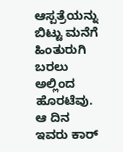ಆಸ್ಪತ್ರೆಯನ್ನು ಬಿಟ್ಟು ಮನೆಗೆ ಹಿಂತುರುಗಿ ಬರಲು ಅಲ್ಲಿಂದ ಹೊರಟೆವು. ಆ ದಿನ ಇವರು ಕಾರ್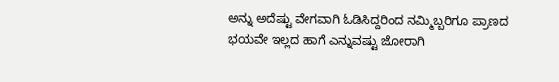ಅನ್ನು ಅದೆಷ್ಟು ವೇಗವಾಗಿ ಓಡಿಸಿದ್ದರಿಂದ ನಮ್ಮಿಬ್ಬರಿಗೂ ಪ್ರಾಣದ ಭಯವೇ ಇಲ್ಲದ ಹಾಗೆ ಎನ್ನುವಷ್ಟು ಜೋರಾಗಿ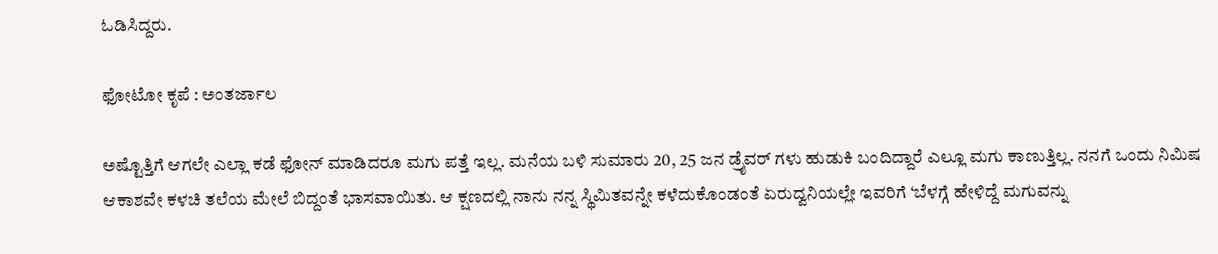ಓಡಿಸಿದ್ದರು.

ಫೋಟೋ ಕೃಪೆ : ಅಂತರ್ಜಾಲ

ಅಷ್ಟೊತ್ತಿಗೆ ಆಗಲೇ ಎಲ್ಲಾ ಕಡೆ ಫೋನ್ ಮಾಡಿದರೂ ಮಗು ಪತ್ತೆ ಇಲ್ಲ. ಮನೆಯ ಬಳಿ ಸುಮಾರು 20, 25 ಜನ ಡ್ರೈವರ್ ಗಳು ಹುಡುಕಿ ಬಂದಿದ್ದಾರೆ ಎಲ್ಲೂ ಮಗು ಕಾಣುತ್ತಿಲ್ಲ. ನನಗೆ ಒಂದು ನಿಮಿಷ ಆಕಾಶವೇ ಕಳಚಿ ತಲೆಯ ಮೇಲೆ ಬಿದ್ದಂತೆ ಭಾಸವಾಯಿತು. ಆ ಕ್ಷಣದಲ್ಲಿ ನಾನು ನನ್ನ ಸ್ಥಿಮಿತವನ್ನೇ ಕಳೆದುಕೊಂಡಂತೆ ಏರುದ್ವನಿಯಲ್ಲೇ ಇವರಿಗೆ ‘ಬೆಳಗ್ಗೆ ಹೇಳಿದ್ದೆ ಮಗುವನ್ನು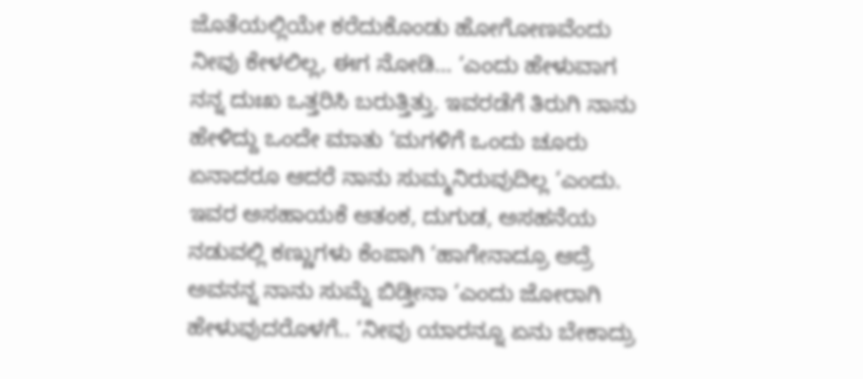ಜೊತೆಯಲ್ಲಿಯೇ ಕರೆದುಕೊಂಡು ಹೋಗೋಣವೆಂದು ನೀವು ಕೇಳಲಿಲ್ಲ, ಈಗ ನೋಡಿ… ‘ಎಂದು ಹೇಳುವಾಗ ನನ್ನ ದುಃಖ ಒತ್ತರಿಸಿ ಬರುತ್ತಿತ್ತು. ಇವರಡೆಗೆ ತಿರುಗಿ ನಾನು ಹೇಳಿದ್ದು ಒಂದೇ ಮಾತು ‘ಮಗಳಿಗೆ ಒಂದು ಚೂರು ಏನಾದರೂ ಆದರೆ ನಾನು ಸುಮ್ಮನಿರುವುದಿಲ್ಲ ‘ಎಂದು. ಇವರ ಅಸಹಾಯಕೆ ಆತಂಕ, ದುಗುಡ, ಅಸಹನೆಯ ನಡುವಲ್ಲಿ ಕಣ್ಣುಗಳು ಕೆಂಪಾಗಿ ‘ಹಾಗೇನಾದ್ರೂ ಆದ್ರೆ ಅವನನ್ನ ನಾನು ಸುಮ್ನೆ ಬಿಡ್ತೀನಾ ‘ಎಂದು ಜೋರಾಗಿ ಹೇಳುವುದರೊಳಗೆ.. ‘ನೀವು ಯಾರನ್ನೂ ಏನು ಬೇಕಾದ್ರು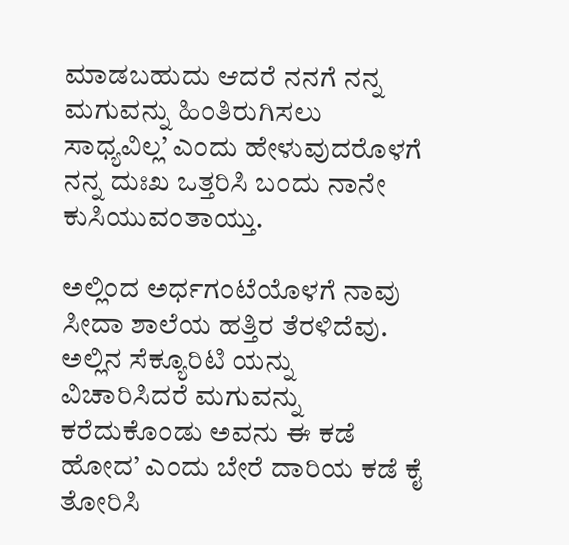ಮಾಡಬಹುದು ಆದರೆ ನನಗೆ ನನ್ನ ಮಗುವನ್ನು ಹಿಂತಿರುಗಿಸಲು ಸಾಧ್ಯವಿಲ್ಲ’ ಎಂದು ಹೇಳುವುದರೊಳಗೆ ನನ್ನ ದುಃಖ ಒತ್ತರಿಸಿ ಬಂದು ನಾನೇ ಕುಸಿಯುವಂತಾಯ್ತು.

ಅಲ್ಲಿಂದ ಅರ್ಧಗಂಟೆಯೊಳಗೆ ನಾವು ಸೀದಾ ಶಾಲೆಯ ಹತ್ತಿರ ತೆರಳಿದೆವು. ಅಲ್ಲಿನ ಸೆಕ್ಯೂರಿಟಿ ಯನ್ನು ವಿಚಾರಿಸಿದರೆ ಮಗುವನ್ನು ಕರೆದುಕೊಂಡು ಅವನು ಈ ಕಡೆ ಹೋದ’ ಎಂದು ಬೇರೆ ದಾರಿಯ ಕಡೆ ಕೈ ತೋರಿಸಿ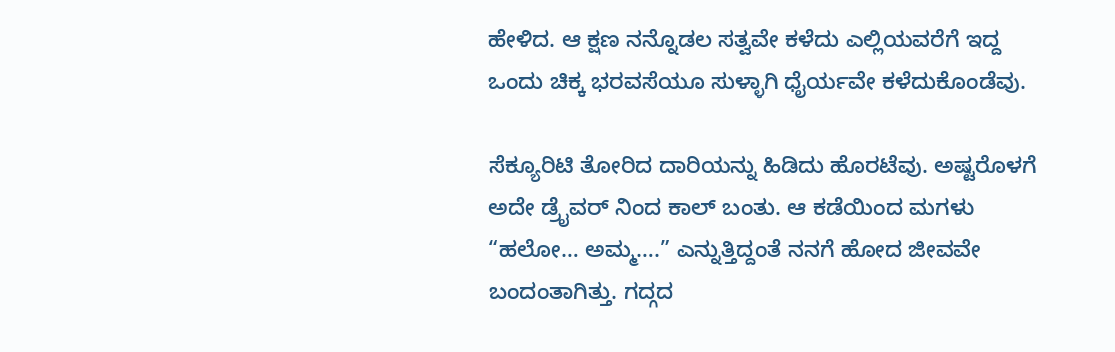ಹೇಳಿದ. ಆ ಕ್ಷಣ ನನ್ನೊಡಲ ಸತ್ವವೇ ಕಳೆದು ಎಲ್ಲಿಯವರೆಗೆ ಇದ್ದ ಒಂದು ಚಿಕ್ಕ ಭರವಸೆಯೂ ಸುಳ್ಳಾಗಿ ಧೈರ್ಯವೇ ಕಳೆದುಕೊಂಡೆವು.

ಸೆಕ್ಯೂರಿಟಿ ತೋರಿದ ದಾರಿಯನ್ನು ಹಿಡಿದು ಹೊರಟೆವು. ಅಷ್ಟರೊಳಗೆ ಅದೇ ಡ್ರೈವರ್ ನಿಂದ ಕಾಲ್ ಬಂತು. ಆ ಕಡೆಯಿಂದ ಮಗಳು “ಹಲೋ… ಅಮ್ಮ….” ಎನ್ನುತ್ತಿದ್ದಂತೆ ನನಗೆ ಹೋದ ಜೀವವೇ ಬಂದಂತಾಗಿತ್ತು. ಗದ್ಗದ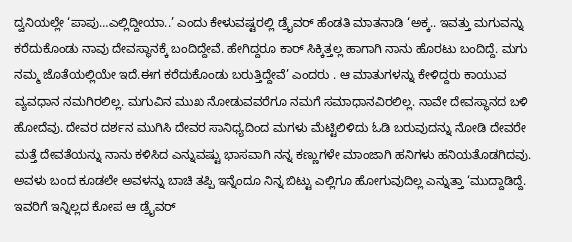ದ್ವನಿಯಲ್ಲೇ ‘ಪಾಪು…ಎಲ್ಲಿದ್ದೀಯಾ..’ ಎಂದು ಕೇಳುವಷ್ಟರಲ್ಲಿ ಡ್ರೈವರ್ ಹೆಂಡತಿ ಮಾತನಾಡಿ ‘ಅಕ್ಕ.. ಇವತ್ತು ಮಗುವನ್ನು ಕರೆದುಕೊಂಡು ನಾವು ದೇವಸ್ಥಾನಕ್ಕೆ ಬಂದಿದ್ದೇವೆ. ಹೇಗಿದ್ದರೂ ಕಾರ್ ಸಿಕ್ಕಿತ್ತಲ್ಲ ಹಾಗಾಗಿ ನಾನು ಹೊರಟು ಬಂದಿದ್ದೆ. ಮಗು ನಮ್ಮ ಜೊತೆಯಲ್ಲಿಯೇ ಇದೆ.ಈಗ ಕರೆದುಕೊಂಡು ಬರುತ್ತಿದ್ದೇವೆ’ ಎಂದರು . ಆ ಮಾತುಗಳನ್ನು ಕೇಳಿದ್ದರು ಕಾಯುವ ವ್ಯವಧಾನ ನಮಗಿರಲಿಲ್ಲ. ಮಗುವಿನ ಮುಖ ನೋಡುವವರೆಗೂ ನಮಗೆ ಸಮಾಧಾನವಿರಲಿಲ್ಲ. ನಾವೇ ದೇವಸ್ಥಾನದ ಬಳಿ ಹೋದೆವು. ದೇವರ ದರ್ಶನ ಮುಗಿಸಿ ದೇವರ ಸಾನಿಧ್ಯದಿಂದ ಮಗಳು ಮೆಟ್ಟಿಲಿಳಿದು ಓಡಿ ಬರುವುದನ್ನು ನೋಡಿ ದೇವರೇ ಮತ್ತೆ ದೇವತೆಯನ್ನು ನಾನು ಕಳಿಸಿದ ಎನ್ನುವಷ್ಟು ಭಾಸವಾಗಿ ನನ್ನ ಕಣ್ಣುಗಳೇ ಮಾಂಜಾಗಿ ಹನಿಗಳು ಹನಿಯತೊಡಗಿದವು. ಅವಳು ಬಂದ ಕೂಡಲೇ ಅವಳನ್ನು ಬಾಚಿ ತಪ್ಪಿ ಇನ್ನೆಂದೂ ನಿನ್ನ ಬಿಟ್ಟು ಎಲ್ಲಿಗೂ ಹೋಗುವುದಿಲ್ಲ ಎನ್ನುತ್ತಾ ‘ಮುದ್ದಾಡಿದ್ದೆ. ಇವರಿಗೆ ಇನ್ನಿಲ್ಲದ ಕೋಪ ಆ ಡ್ರೈವರ್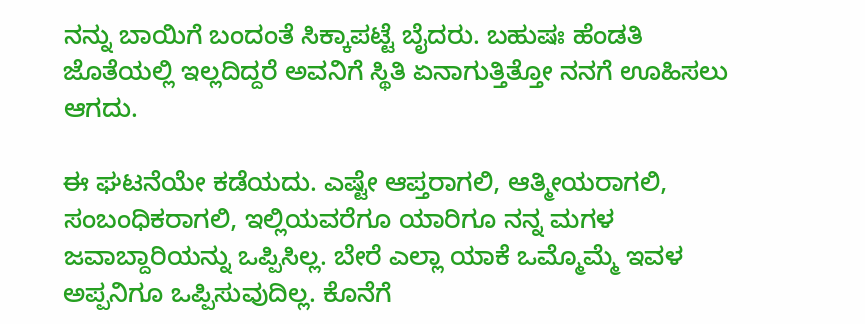ನನ್ನು ಬಾಯಿಗೆ ಬಂದಂತೆ ಸಿಕ್ಕಾಪಟ್ಟೆ ಬೈದರು. ಬಹುಷಃ ಹೆಂಡತಿ ಜೊತೆಯಲ್ಲಿ ಇಲ್ಲದಿದ್ದರೆ ಅವನಿಗೆ ಸ್ಥಿತಿ ಏನಾಗುತ್ತಿತ್ತೋ ನನಗೆ ಊಹಿಸಲು ಆಗದು.

ಈ ಘಟನೆಯೇ ಕಡೆಯದು. ಎಷ್ಟೇ ಆಪ್ತರಾಗಲಿ, ಆತ್ಮೀಯರಾಗಲಿ, ಸಂಬಂಧಿಕರಾಗಲಿ, ಇಲ್ಲಿಯವರೆಗೂ ಯಾರಿಗೂ ನನ್ನ ಮಗಳ ಜವಾಬ್ದಾರಿಯನ್ನು ಒಪ್ಪಿಸಿಲ್ಲ. ಬೇರೆ ಎಲ್ಲಾ ಯಾಕೆ ಒಮ್ಮೊಮ್ಮೆ ಇವಳ ಅಪ್ಪನಿಗೂ ಒಪ್ಪಿಸುವುದಿಲ್ಲ. ಕೊನೆಗೆ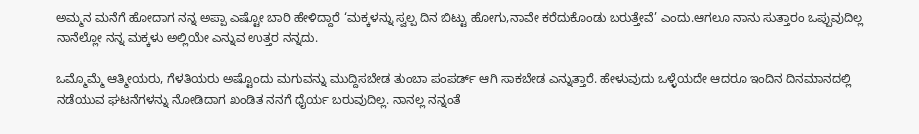ಅಮ್ಮನ ಮನೆಗೆ ಹೋದಾಗ ನನ್ನ ಅಪ್ಪಾ ಎಷ್ಟೋ ಬಾರಿ ಹೇಳಿದ್ದಾರೆ ‘ಮಕ್ಕಳನ್ನು ಸ್ವಲ್ಪ ದಿನ ಬಿಟ್ಟು ಹೋಗು,ನಾವೇ ಕರೆದುಕೊಂಡು ಬರುತ್ತೇವೆ’ ಎಂದು.ಆಗಲೂ ನಾನು ಸುತ್ತಾರಂ ಒಪ್ಪುವುದಿಲ್ಲ ನಾನೆಲ್ಲೋ ನನ್ನ ಮಕ್ಕಳು ಅಲ್ಲಿಯೇ ಎನ್ನುವ ಉತ್ತರ ನನ್ನದು.

ಒಮ್ಮೊಮ್ಮೆ ಆತ್ಮೀಯರು, ಗೆಳತಿಯರು ಅಷ್ಟೊಂದು ಮಗುವನ್ನು ಮುದ್ದಿಸಬೇಡ ತುಂಬಾ ಪಂಪರ್ಡ್ ಆಗಿ ಸಾಕಬೇಡ ಎನ್ನುತ್ತಾರೆ. ಹೇಳುವುದು ಒಳ್ಳೆಯದೇ ಆದರೂ ಇಂದಿನ ದಿನಮಾನದಲ್ಲಿ ನಡೆಯುವ ಘಟನೆಗಳನ್ನು ನೋಡಿದಾಗ ಖಂಡಿತ ನನಗೆ ಧೈರ್ಯ ಬರುವುದಿಲ್ಲ. ನಾನಲ್ಲ ನನ್ನಂತೆ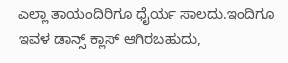ಎಲ್ಲಾ ತಾಯಂದಿರಿಗೂ ಧೈರ್ಯ ಸಾಲದು.ಇಂದಿಗೂ ಇವಳ ಡಾನ್ಸ್ ಕ್ಲಾಸ್ ಆಗಿರಬಹುದು,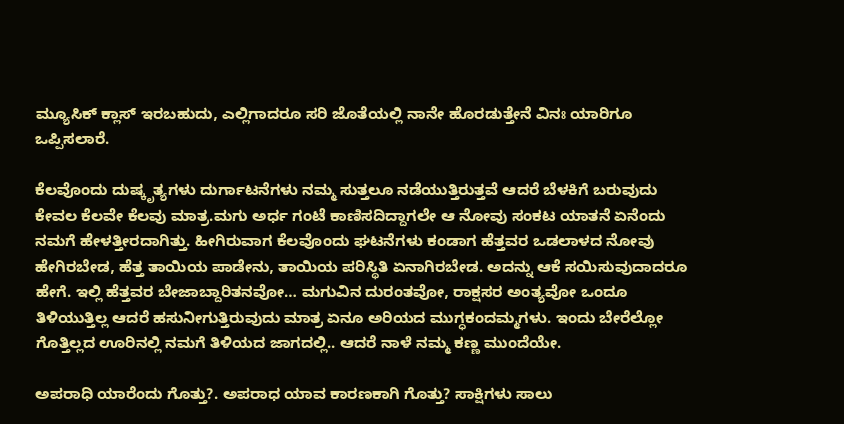ಮ್ಯೂಸಿಕ್ ಕ್ಲಾಸ್ ಇರಬಹುದು, ಎಲ್ಲಿಗಾದರೂ ಸರಿ ಜೊತೆಯಲ್ಲಿ ನಾನೇ ಹೊರಡುತ್ತೇನೆ ವಿನಃ ಯಾರಿಗೂ ಒಪ್ಪಿಸಲಾರೆ.

ಕೆಲವೊಂದು ದುಷ್ಕೃತ್ಯಗಳು ದುರ್ಗಾಟನೆಗಳು ನಮ್ಮ ಸುತ್ತಲೂ ನಡೆಯುತ್ತಿರುತ್ತವೆ ಆದರೆ ಬೆಳಕಿಗೆ ಬರುವುದು ಕೇವಲ ಕೆಲವೇ ಕೆಲವು ಮಾತ್ರ.ಮಗು ಅರ್ಧ ಗಂಟೆ ಕಾಣಿಸದಿದ್ದಾಗಲೇ ಆ ನೋವು ಸಂಕಟ ಯಾತನೆ ಏನೆಂದು ನಮಗೆ ಹೇಳತ್ತೀರದಾಗಿತ್ತು. ಹೀಗಿರುವಾಗ ಕೆಲವೊಂದು ಘಟನೆಗಳು ಕಂಡಾಗ ಹೆತ್ತವರ ಒಡಲಾಳದ ನೋವು ಹೇಗಿರಬೇಡ, ಹೆತ್ತ ತಾಯಿಯ ಪಾಡೇನು, ತಾಯಿಯ ಪರಿಸ್ಥಿತಿ ಏನಾಗಿರಬೇಡ. ಅದನ್ನು ಆಕೆ ಸಯಿಸುವುದಾದರೂ ಹೇಗೆ. ಇಲ್ಲಿ ಹೆತ್ತವರ ಬೇಜಾಬ್ದಾರಿತನವೋ… ಮಗುವಿನ ದುರಂತವೋ, ರಾಕ್ಷಸರ ಅಂತ್ಯವೋ ಒಂದೂ ತಿಳಿಯುತ್ತಿಲ್ಲ ಆದರೆ ಹಸುನೀಗುತ್ತಿರುವುದು ಮಾತ್ರ ಏನೂ ಅರಿಯದ ಮುಗ್ಧಕಂದಮ್ಮಗಳು. ಇಂದು ಬೇರೆಲ್ಲೋ ಗೊತ್ತಿಲ್ಲದ ಊರಿನಲ್ಲಿ ನಮಗೆ ತಿಳಿಯದ ಜಾಗದಲ್ಲಿ.. ಆದರೆ ನಾಳೆ ನಮ್ಮ ಕಣ್ಣ ಮುಂದೆಯೇ.

ಅಪರಾಧಿ ಯಾರೆಂದು ಗೊತ್ತು?. ಅಪರಾಧ ಯಾವ ಕಾರಣಕಾಗಿ ಗೊತ್ತು? ಸಾಕ್ಷಿಗಳು ಸಾಲು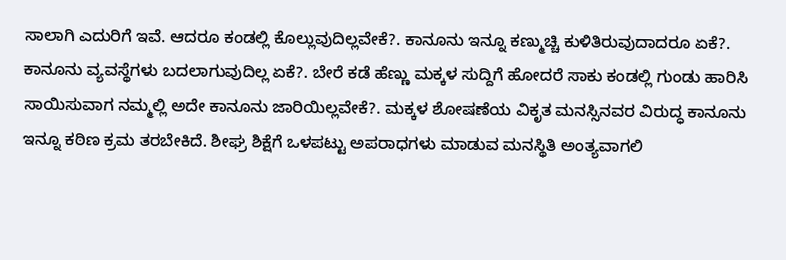ಸಾಲಾಗಿ ಎದುರಿಗೆ ಇವೆ. ಆದರೂ ಕಂಡಲ್ಲಿ ಕೊಲ್ಲುವುದಿಲ್ಲವೇಕೆ?. ಕಾನೂನು ಇನ್ನೂ ಕಣ್ಮುಚ್ಚಿ ಕುಳಿತಿರುವುದಾದರೂ ಏಕೆ?. ಕಾನೂನು ವ್ಯವಸ್ಥೆಗಳು ಬದಲಾಗುವುದಿಲ್ಲ ಏಕೆ?. ಬೇರೆ ಕಡೆ ಹೆಣ್ಣು ಮಕ್ಕಳ ಸುದ್ದಿಗೆ ಹೋದರೆ ಸಾಕು ಕಂಡಲ್ಲಿ ಗುಂಡು ಹಾರಿಸಿ ಸಾಯಿಸುವಾಗ ನಮ್ಮಲ್ಲಿ ಅದೇ ಕಾನೂನು ಜಾರಿಯಿಲ್ಲವೇಕೆ?. ಮಕ್ಕಳ ಶೋಷಣೆಯ ವಿಕೃತ ಮನಸ್ಸಿನವರ ವಿರುದ್ಧ ಕಾನೂನು ಇನ್ನೂ ಕಠಿಣ ಕ್ರಮ ತರಬೇಕಿದೆ. ಶೀಘ್ರ ಶಿಕ್ಷೆಗೆ ಒಳಪಟ್ಟು ಅಪರಾಧಗಳು ಮಾಡುವ ಮನಸ್ಥಿತಿ ಅಂತ್ಯವಾಗಲಿ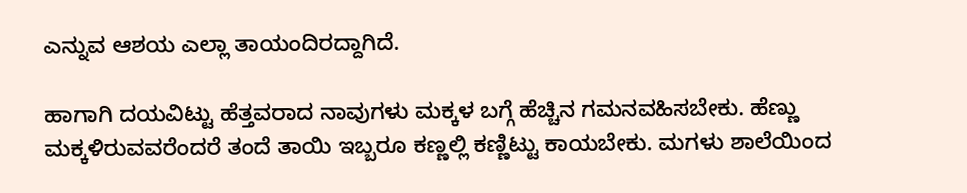ಎನ್ನುವ ಆಶಯ ಎಲ್ಲಾ ತಾಯಂದಿರದ್ದಾಗಿದೆ.

ಹಾಗಾಗಿ ದಯವಿಟ್ಟು ಹೆತ್ತವರಾದ ನಾವುಗಳು ಮಕ್ಕಳ ಬಗ್ಗೆ ಹೆಚ್ಚಿನ ಗಮನವಹಿಸಬೇಕು. ಹೆಣ್ಣು ಮಕ್ಕಳಿರುವವರೆಂದರೆ ತಂದೆ ತಾಯಿ ಇಬ್ಬರೂ ಕಣ್ಣಲ್ಲಿ ಕಣ್ಣಿಟ್ಟು ಕಾಯಬೇಕು. ಮಗಳು ಶಾಲೆಯಿಂದ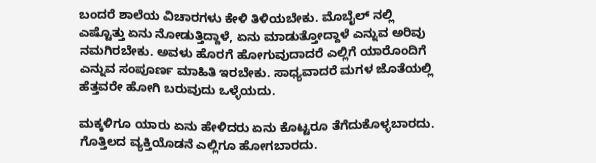ಬಂದರೆ ಶಾಲೆಯ ವಿಚಾರಗಳು ಕೇಳಿ ತಿಳಿಯಬೇಕು. ಮೊಬೈಲ್ ನಲ್ಲಿ ಎಷ್ಟೊತ್ತು ಏನು ನೋಡುತ್ತಿದ್ದಾಳೆ, ಏನು ಮಾಡುತ್ತೋದ್ದಾಳೆ ಎನ್ನುವ ಅರಿವು ನಮಗಿರಬೇಕು. ಅವಳು ಹೊರಗೆ ಹೋಗುವುದಾದರೆ ಎಲ್ಲಿಗೆ ಯಾರೊಂದಿಗೆ ಎನ್ನುವ ಸಂಪೂರ್ಣ ಮಾಹಿತಿ ಇರಬೇಕು. ಸಾಧ್ಯವಾದರೆ ಮಗಳ ಜೊತೆಯಲ್ಲಿ ಹೆತ್ತವರೇ ಹೋಗಿ ಬರುವುದು ಒಳ್ಳೆಯದು.

ಮಕ್ಕಳಿಗೂ ಯಾರು ಏನು ಹೇಳಿದರು ಏನು ಕೊಟ್ಟರೂ ತೆಗೆದುಕೊಳ್ಳಬಾರದು. ಗೊತ್ತಿಲದ ವ್ಯಕ್ತಿಯೊಡನೆ ಎಲ್ಲಿಗೂ ಹೋಗಬಾರದು.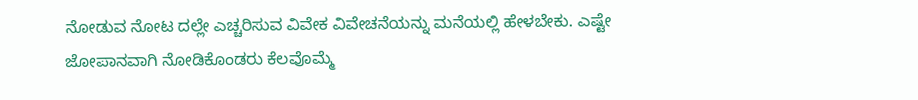ನೋಡುವ ನೋಟ ದಲ್ಲೇ ಎಚ್ಚರಿಸುವ ವಿವೇಕ ವಿವೇಚನೆಯನ್ನು ಮನೆಯಲ್ಲಿ ಹೇಳಬೇಕು. ಎಷ್ಟೇ ಜೋಪಾನವಾಗಿ ನೋಡಿಕೊಂಡರು ಕೆಲವೊಮ್ಮೆ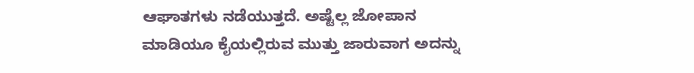ಆಘಾತಗಳು ನಡೆಯುತ್ತದೆ. ಅಷ್ಟೆಲ್ಲ ಜೋಪಾನ ಮಾಡಿಯೂ ಕೈಯಲ್ಲಿರುವ ಮುತ್ತು ಜಾರುವಾಗ ಅದನ್ನು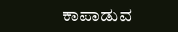ಕಾಪಾಡುವ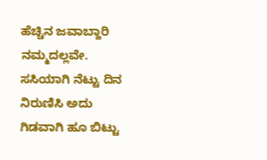ಹೆಚ್ಚಿನ ಜವಾಬ್ದಾರಿ ನಮ್ಮದಲ್ಲವೇ. ಸಸಿಯಾಗಿ ನೆಟ್ಟು ದಿನ ನಿರುಣಿಸಿ ಅದು ಗಿಡವಾಗಿ ಹೂ ಬಿಟ್ಟು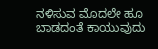ನಳಿಸುವ ಮೊದಲೇ ಹೂ ಬಾಡದಂತೆ ಕಾಯುವುದು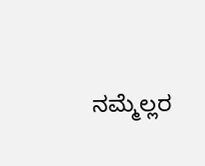ನಮ್ಮೆಲ್ಲರ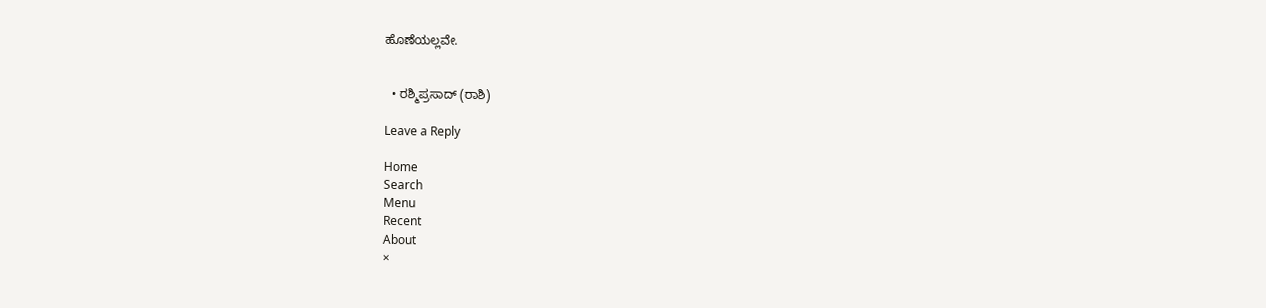ಹೊಣೆಯಲ್ಲವೇ.


  • ರಶ್ಮಿಪ್ರಸಾದ್ (ರಾಶಿ)

Leave a Reply

Home
Search
Menu
Recent
About
×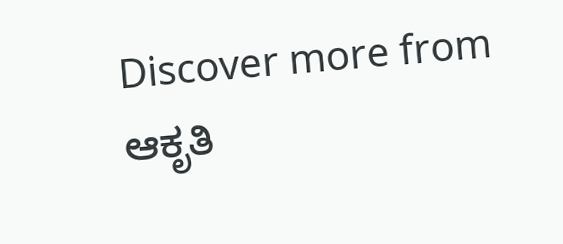Discover more from ಆಕೃತಿ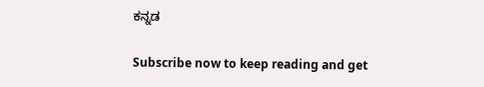ಕನ್ನಡ

Subscribe now to keep reading and get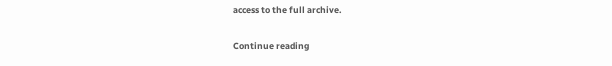access to the full archive.

Continue reading